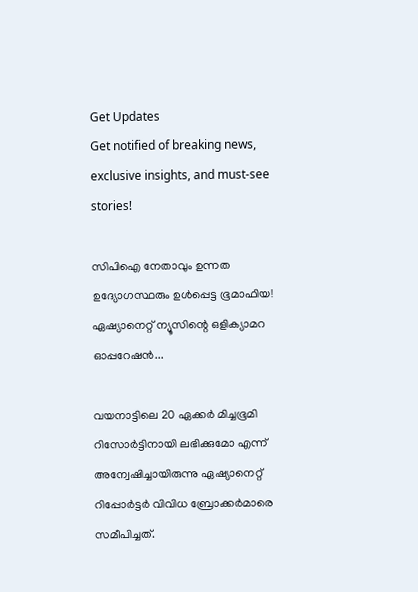Get Updates
Get notified of breaking news, exclusive insights, and must-see stories!

സിപിഐ നേതാവും ഉന്നത ഉദ്യോഗസ്ഥരും ഉൾപ്പെട്ട ഭൂമാഫിയ! ഏഷ്യാനെറ്റ് ന്യൂസിന്റെ ഒളിക്യാമറ ഓപ്പറേഷൻ...

വയനാട്ടിലെ 20 ഏക്കർ മിച്ചഭൂമി റിസോർട്ടിനായി ലഭിക്കുമോ എന്ന് അന്വേഷിച്ചായിരുന്നു ഏഷ്യാനെറ്റ് റിപ്പോർട്ടർ വിവിധ ബ്രോക്കർമാരെ സമീപിച്ചത്.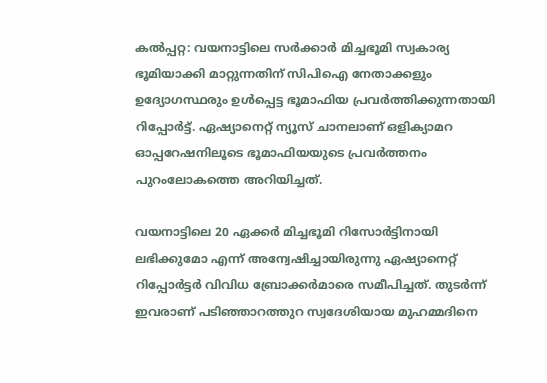കൽപ്പറ്റ: വയനാട്ടിലെ സർക്കാർ മിച്ചഭൂമി സ്വകാര്യ ഭൂമിയാക്കി മാറ്റുന്നതിന് സിപിഐ നേതാക്കളും ഉദ്യോഗസ്ഥരും ഉൾപ്പെട്ട ഭൂമാഫിയ പ്രവർത്തിക്കുന്നതായി റിപ്പോർട്ട്. ഏഷ്യാനെറ്റ് ന്യൂസ് ചാനലാണ് ഒളിക്യാമറ ഓപ്പറേഷനിലൂടെ ഭൂമാഫിയയുടെ പ്രവർത്തനം പുറംലോകത്തെ അറിയിച്ചത്.

വയനാട്ടിലെ 20 ഏക്കർ മിച്ചഭൂമി റിസോർട്ടിനായി ലഭിക്കുമോ എന്ന് അന്വേഷിച്ചായിരുന്നു ഏഷ്യാനെറ്റ് റിപ്പോർട്ടർ വിവിധ ബ്രോക്കർമാരെ സമീപിച്ചത്. തുടർന്ന് ഇവരാണ് പടിഞ്ഞാറത്തുറ സ്വദേശിയായ മുഹമ്മദിനെ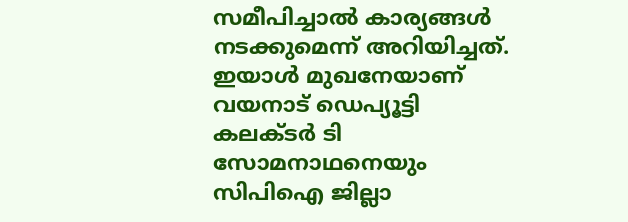സമീപിച്ചാൽ കാര്യങ്ങൾ നടക്കുമെന്ന് അറിയിച്ചത്. ഇയാൾ മുഖനേയാണ് വയനാട് ഡെപ്യൂട്ടി കലക്ടർ ടി സോമനാഥനെയും സിപിഐ ജില്ലാ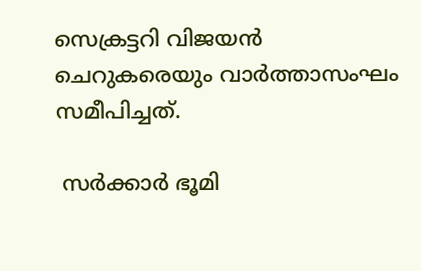സെക്രട്ടറി വിജയൻ ചെറുകരെയും വാർത്താസംഘം സമീപിച്ചത്.

 സർക്കാർ ഭൂമി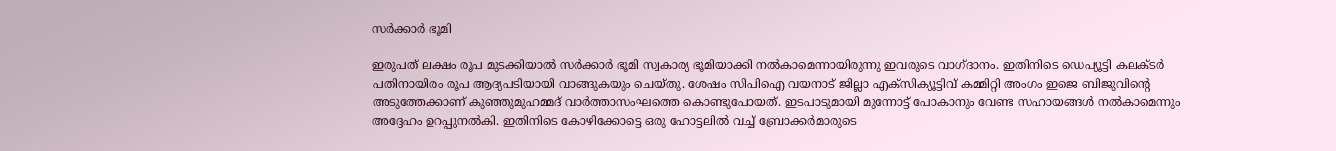സർക്കാർ ഭൂമി

ഇരുപത് ലക്ഷം രൂപ മുടക്കിയാൽ സർക്കാർ ഭൂമി സ്വകാര്യ ഭൂമിയാക്കി നൽകാമെന്നായിരുന്നു ഇവരുടെ വാഗ്ദാനം. ഇതിനിടെ ഡെപ്യൂട്ടി കലക്ടർ പതിനായിരം രൂപ ആദ്യപടിയായി വാങ്ങുകയും ചെയ്തു. ശേഷം സിപിഐ വയനാട് ജില്ലാ എക്സിക്യൂട്ടിവ് കമ്മിറ്റി അംഗം ഇജെ ബിജുവിന്റെ അടുത്തേക്കാണ് കുഞ്ഞുമുഹമ്മദ് വാർത്താസംഘത്തെ കൊണ്ടുപോയത്. ഇടപാടുമായി മുന്നോട്ട് പോകാനും വേണ്ട സഹായങ്ങൾ നൽകാമെന്നും അദ്ദേഹം ഉറപ്പുനൽകി. ഇതിനിടെ കോഴിക്കോട്ടെ ഒരു ഹോട്ടലിൽ വച്ച് ബ്രോക്കർമാരുടെ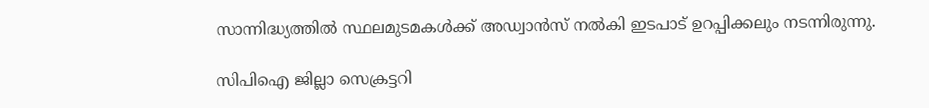സാന്നിദ്ധ്യത്തിൽ സ്ഥലമുടമകൾക്ക് അഡ്വാൻസ് നൽകി ഇടപാട് ഉറപ്പിക്കലും നടന്നിരുന്നു.

സിപിഐ ജില്ലാ സെക്രട്ടറി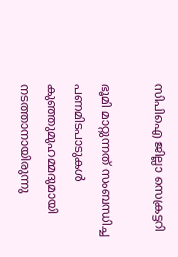സിപിഐ ജില്ലാ സെക്രട്ടറി

ഭൂമി മാറ്റുന്നത് സംബന്ധിച്ച പണമിടപാടുകൾ കുഞ്ഞുമുഹമ്മദുമായി നടത്താനായിരുന്നു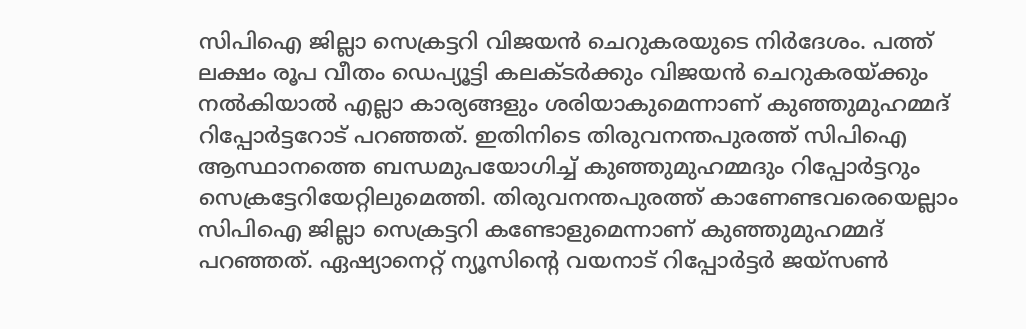സിപിഐ ജില്ലാ സെക്രട്ടറി വിജയൻ ചെറുകരയുടെ നിർദേശം. പത്ത് ലക്ഷം രൂപ വീതം ഡെപ്യൂട്ടി കലക്ടർക്കും വിജയൻ ചെറുകരയ്ക്കും നൽകിയാൽ എല്ലാ കാര്യങ്ങളും ശരിയാകുമെന്നാണ് കുഞ്ഞുമുഹമ്മദ് റിപ്പോർട്ടറോട് പറഞ്ഞത്. ഇതിനിടെ തിരുവനന്തപുരത്ത് സിപിഐ ആസ്ഥാനത്തെ ബന്ധമുപയോഗിച്ച് കുഞ്ഞുമുഹമ്മദും റിപ്പോർട്ടറും സെക്രട്ടേറിയേറ്റിലുമെത്തി. തിരുവനന്തപുരത്ത് കാണേണ്ടവരെയെല്ലാം സിപിഐ ജില്ലാ സെക്രട്ടറി കണ്ടോളുമെന്നാണ് കുഞ്ഞുമുഹമ്മദ് പറഞ്ഞത്. ഏഷ്യാനെറ്റ് ന്യൂസിന്റെ വയനാട് റിപ്പോർട്ടർ ജയ്സൺ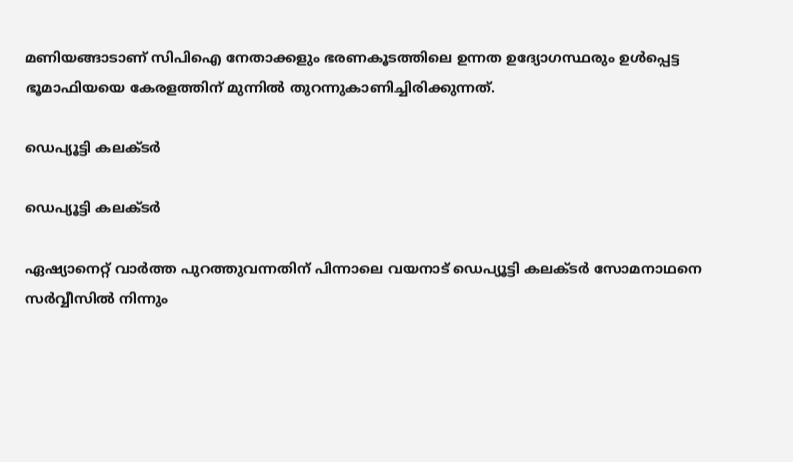മണിയങ്ങാടാണ് സിപിഐ നേതാക്കളും ഭരണകൂടത്തിലെ ഉന്നത ഉദ്യോഗസ്ഥരും ഉൾപ്പെട്ട ഭൂമാഫിയയെ കേരളത്തിന് മുന്നിൽ തുറന്നുകാണിച്ചിരിക്കുന്നത്.

ഡെപ്യൂട്ടി കലക്ടർ

ഡെപ്യൂട്ടി കലക്ടർ

ഏഷ്യാനെറ്റ് വാർത്ത പുറത്തുവന്നതിന് പിന്നാലെ വയനാട് ഡെപ്യൂട്ടി കലക്ടർ സോമനാഥനെ സർവ്വീസിൽ നിന്നും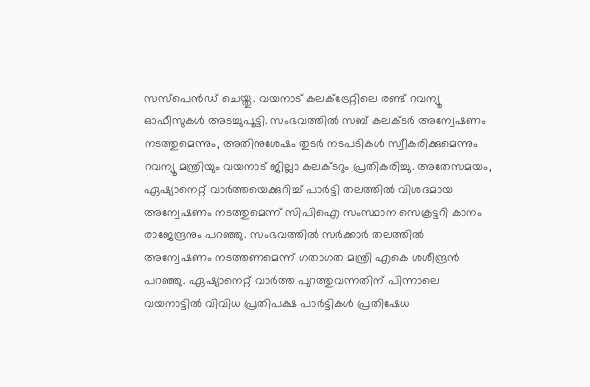സസ്പെൻഡ് ചെയ്തു. വയനാട് കലക്ട്രേറ്റിലെ രണ്ട് റവന്യൂ ഓഫീസുകൾ അടച്ചുപൂട്ടി. സംഭവത്തിൽ സബ് കലക്ടർ അന്വേഷണം നടത്തുമെന്നും, അതിനുശേഷം തുടർ നടപടികൾ സ്വീകരിക്കുമെന്നും റവന്യൂ മന്ത്രിയും വയനാട് ജില്ലാ കലക്ടറും പ്രതികരിച്ചു. അതേസമയം, ഏഷ്യാനെറ്റ് വാർത്തയെക്കുറിച്ച് പാർട്ടി തലത്തിൽ വിശദമായ അന്വേഷണം നടത്തുമെന്ന് സിപിഐ സംസ്ഥാന സെക്രട്ടറി കാനം രാജേന്ദ്രനും പറഞ്ഞു. സംഭവത്തിൽ സർക്കാർ തലത്തിൽ അന്വേഷണം നടത്തണമെന്ന് ഗതാഗത മന്ത്രി എകെ ശശീന്ദ്രൻ പറഞ്ഞു. ഏഷ്യാനെറ്റ് വാർത്ത പുറത്തുവന്നതിന് പിന്നാലെ വയനാട്ടിൽ വിവിധ പ്രതിപക്ഷ പാർട്ടികൾ പ്രതിഷേധ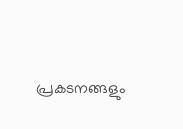പ്രകടനങ്ങളും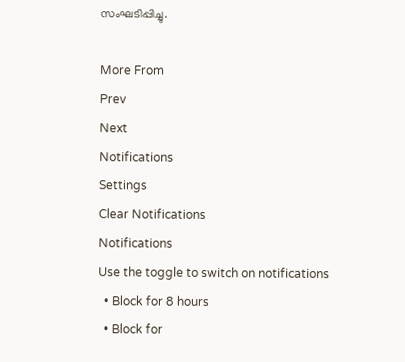സംഘടിപ്പിച്ചു.

More From
Prev
Next
Notifications
Settings
Clear Notifications
Notifications
Use the toggle to switch on notifications
  • Block for 8 hours
  • Block for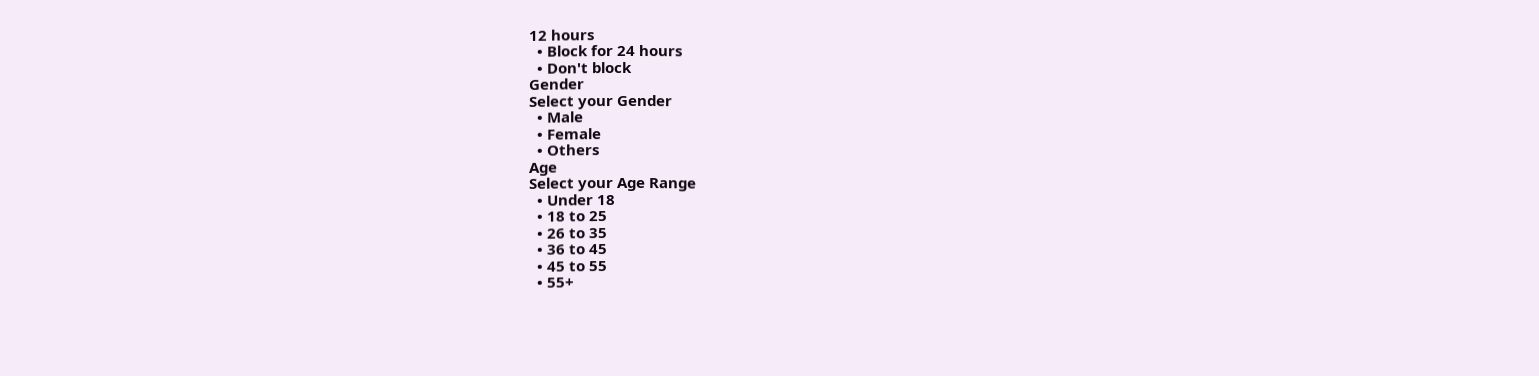12 hours
  • Block for 24 hours
  • Don't block
Gender
Select your Gender
  • Male
  • Female
  • Others
Age
Select your Age Range
  • Under 18
  • 18 to 25
  • 26 to 35
  • 36 to 45
  • 45 to 55
  • 55+